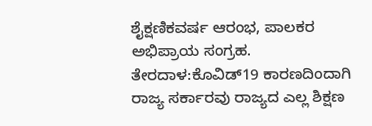ಶೈಕ್ಷಣಿಕವರ್ಷ ಆರಂಭ, ಪಾಲಕರ ಅಭಿಪ್ರಾಯ ಸಂಗ್ರಹ.
ತೇರದಾಳ:ಕೊವಿಡ್19 ಕಾರಣದಿಂದಾಗಿ ರಾಜ್ಯ ಸರ್ಕಾರವು ರಾಜ್ಯದ ಎಲ್ಲ ಶಿಕ್ಷಣ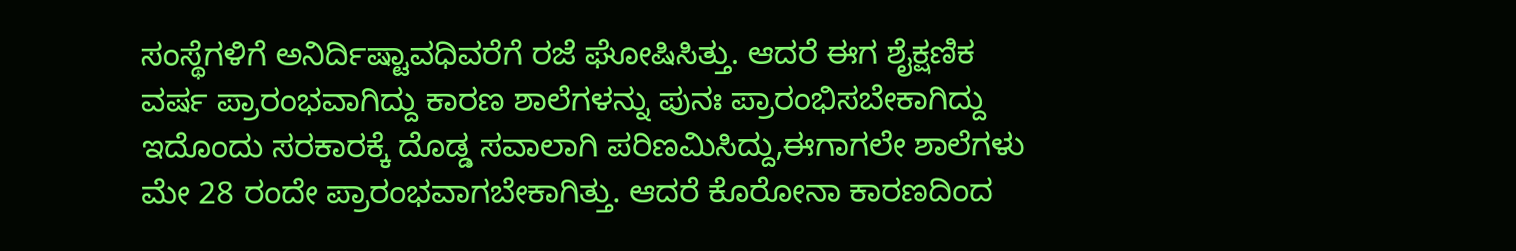ಸಂಸ್ಥೆಗಳಿಗೆ ಅನಿರ್ದಿಷ್ಟಾವಧಿವರೆಗೆ ರಜೆ ಘೋಷಿಸಿತ್ತು. ಆದರೆ ಈಗ ಶೈಕ್ಷಣಿಕ ವರ್ಷ ಪ್ರಾರಂಭವಾಗಿದ್ದು ಕಾರಣ ಶಾಲೆಗಳನ್ನು ಪುನಃ ಪ್ರಾರಂಭಿಸಬೇಕಾಗಿದ್ದು ಇದೊಂದು ಸರಕಾರಕ್ಕೆ ದೊಡ್ಡ ಸವಾಲಾಗಿ ಪರಿಣಮಿಸಿದ್ದು,ಈಗಾಗಲೇ ಶಾಲೆಗಳು ಮೇ 28 ರಂದೇ ಪ್ರಾರಂಭವಾಗಬೇಕಾಗಿತ್ತು. ಆದರೆ ಕೊರೋನಾ ಕಾರಣದಿಂದ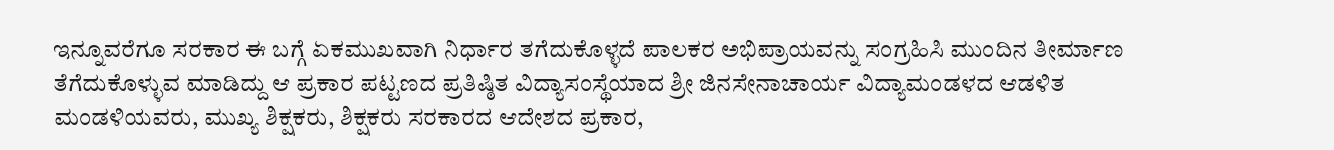ಇನ್ನೂವರೆಗೂ ಸರಕಾರ ಈ ಬಗ್ಗೆ ಏಕಮುಖವಾಗಿ ನಿರ್ಧಾರ ತಗೆದುಕೊಳ್ಳದೆ ಪಾಲಕರ ಅಭಿಪ್ರಾಯವನ್ನು ಸಂಗ್ರಹಿಸಿ ಮುಂದಿನ ತೀರ್ಮಾಣ ತೆಗೆದುಕೊಳ್ಳುವ ಮಾಡಿದ್ದು ಆ ಪ್ರಕಾರ ಪಟ್ಟಣದ ಪ್ರತಿಷ್ಠಿತ ವಿದ್ಯಾಸಂಸ್ಥೆಯಾದ ಶ್ರೀ ಜಿನಸೇನಾಚಾರ್ಯ ವಿದ್ಯಾಮಂಡಳದ ಆಡಳಿತ ಮಂಡಳಿಯವರು, ಮುಖ್ಯ ಶಿಕ್ಷಕರು, ಶಿಕ್ಷಕರು ಸರಕಾರದ ಆದೇಶದ ಪ್ರಕಾರ,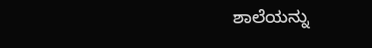ಶಾಲೆಯನ್ನು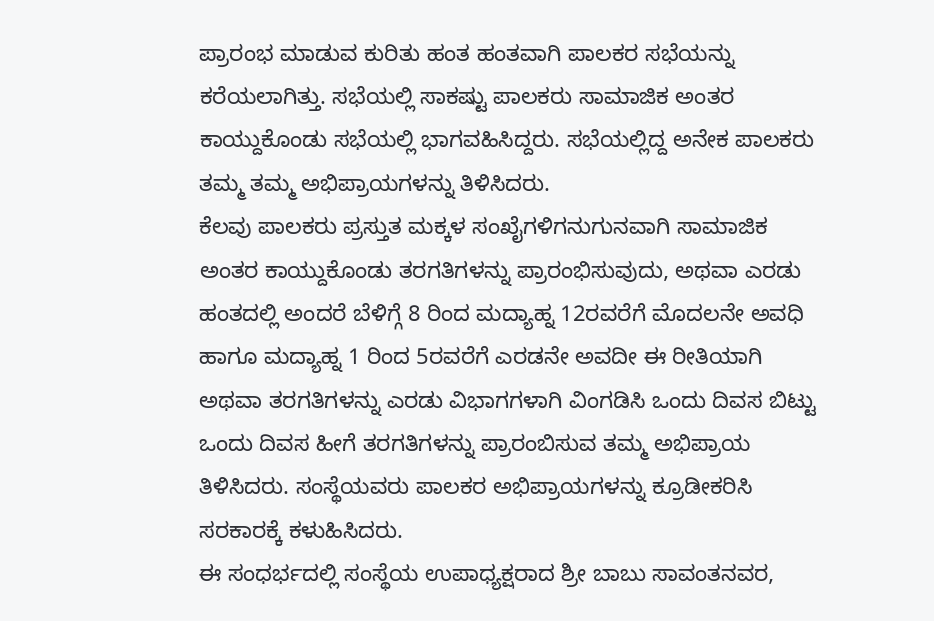ಪ್ರಾರಂಭ ಮಾಡುವ ಕುರಿತು ಹಂತ ಹಂತವಾಗಿ ಪಾಲಕರ ಸಭೆಯನ್ನು ಕರೆಯಲಾಗಿತ್ತು. ಸಭೆಯಲ್ಲಿ ಸಾಕಷ್ಟು ಪಾಲಕರು ಸಾಮಾಜಿಕ ಅಂತರ ಕಾಯ್ದುಕೊಂಡು ಸಭೆಯಲ್ಲಿ ಭಾಗವಹಿಸಿದ್ದರು. ಸಭೆಯಲ್ಲಿದ್ದ ಅನೇಕ ಪಾಲಕರು ತಮ್ಮ ತಮ್ಮ ಅಭಿಪ್ರಾಯಗಳನ್ನು ತಿಳಿಸಿದರು.
ಕೆಲವು ಪಾಲಕರು ಪ್ರಸ್ತುತ ಮಕ್ಕಳ ಸಂಖೈಗಳಿಗನುಗುನವಾಗಿ ಸಾಮಾಜಿಕ ಅಂತರ ಕಾಯ್ದುಕೊಂಡು ತರಗತಿಗಳನ್ನು ಪ್ರಾರಂಭಿಸುವುದು, ಅಥವಾ ಎರಡು ಹಂತದಲ್ಲಿ ಅಂದರೆ ಬೆಳಿಗ್ಗೆ 8 ರಿಂದ ಮದ್ಯಾಹ್ನ 12ರವರೆಗೆ ಮೊದಲನೇ ಅವಧಿ ಹಾಗೂ ಮದ್ಯಾಹ್ನ 1 ರಿಂದ 5ರವರೆಗೆ ಎರಡನೇ ಅವದೀ ಈ ರೀತಿಯಾಗಿ ಅಥವಾ ತರಗತಿಗಳನ್ನು ಎರಡು ವಿಭಾಗಗಳಾಗಿ ವಿಂಗಡಿಸಿ ಒಂದು ದಿವಸ ಬಿಟ್ಟು ಒಂದು ದಿವಸ ಹೀಗೆ ತರಗತಿಗಳನ್ನು ಪ್ರಾರಂಬಿಸುವ ತಮ್ಮ ಅಭಿಪ್ರಾಯ ತಿಳಿಸಿದರು. ಸಂಸ್ಥೆಯವರು ಪಾಲಕರ ಅಭಿಪ್ರಾಯಗಳನ್ನು ಕ್ರೂಡೀಕರಿಸಿ ಸರಕಾರಕ್ಕೆ ಕಳುಹಿಸಿದರು.
ಈ ಸಂಧರ್ಭದಲ್ಲಿ ಸಂಸ್ಥೆಯ ಉಪಾಧ್ಯಕ್ಷರಾದ ಶ್ರೀ ಬಾಬು ಸಾವಂತನವರ,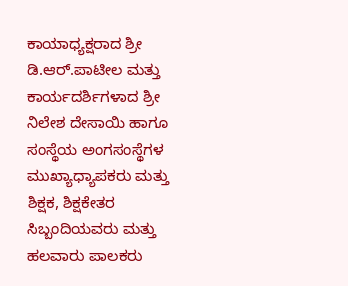ಕಾಯಾಧ್ಯಕ್ಷರಾದ ಶ್ರೀ ಡಿ.ಆರ್.ಪಾಟೀಲ ಮತ್ತು ಕಾರ್ಯದರ್ಶಿಗಳಾದ ಶ್ರೀ ನಿಲೇಶ ದೇಸಾಯಿ ಹಾಗೂ ಸಂಸ್ಥೆಯ ಅಂಗಸಂಸ್ಥೆಗಳ ಮುಖ್ಯಾಧ್ಯಾಪಕರು ಮತ್ತು ಶಿಕ್ಷಕ, ಶಿಕ್ಷಕೇತರ ಸಿಬ್ಬಂದಿಯವರು ಮತ್ತು ಹಲವಾರು ಪಾಲಕರು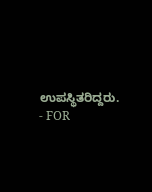ಉಪಸ್ಥಿತರಿದ್ದರು.
- FOR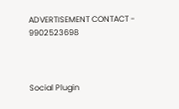ADVERTISEMENT CONTACT -
9902523698



Social Plugin